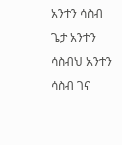አንተን ሳስብ ጌታ አንተን ሳስብህ አንተን ሳስብ ገና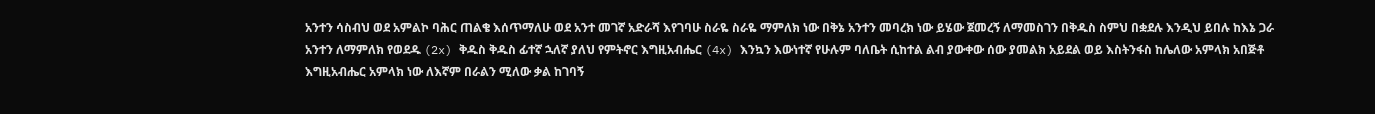አንተን ሳስብህ ወደ አምልኮ ባሕር ጠልቄ እሰጥማለሁ ወደ አንተ መገኛ አድራሻ እየገባሁ ስራዬ ስራዬ ማምለክ ነው በቅኔ አንተን መባረክ ነው ይሄው ጀመረኝ ለማመስገን በቅዱስ ስምህ በቋደሉ እንዲህ ይበሉ ከእኔ ጋራ አንተን ለማምለክ የወደዱ (2x) ቅዱስ ቅዱስ ፊተኛ ኋለኛ ያለህ የምትኖር እግዚአብሔር (4x) እንኳን እውነተኛ የሁሉም ባለቤት ሲከተል ልብ ያውቀው ሰው ያመልክ አይደል ወይ እስትንፋስ ከሌለው አምላክ አበጅቶ እግዚአብሔር አምላክ ነው ለእኛም በራልን ሚለው ቃል ከገባኝ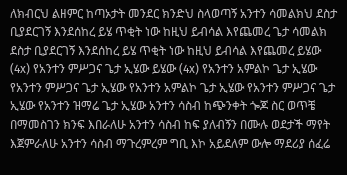ለክብርህ ልዘምር ከጣኦታት መንደር ክንድህ ስላወጣኝ አንተን ሳመልክህ ደስታ ቢያደርገኝ እንደሰከረ ይሄ ጥቂት ነው ከዚህ ይብሳል እየጨመረ ጌታ ሳመልክ ደስታ ቢያደርገኝ እንደሰከረ ይሄ ጥቂት ነው ከዚህ ይብሳል እየጨመረ ይሄው (4x) የአንተን ምሥጋና ጌታ ኢሄው ይሄው (4x) የአንተን አምልኮ ጌታ ኢሄው የአንተን ምሥጋና ጌታ ኢሄው የአንተን አምልኮ ጌታ ኢሄው የአንተን ምሥጋና ጌታ ኢሄው የአንተን ዝማሬ ጌታ ኢሄው አንተን ሳስብ ከጭንቀት ጐጆ ስር ወጥቼ በማመስገን ክንፍ እበራለሁ አንተን ሳስብ ከፍ ያለብኝን በሙሉ ወደታች ማየት እጀምራለሁ አንተን ሳስብ ማጉረምረም ግቢ እኮ አይደለም ውሎ ማደሪያ ሰፈሬ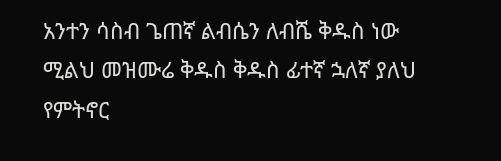አንተን ሳስብ ጌጠኛ ልብሴን ለብሼ ቅዱስ ነው ሚልህ መዝሙሬ ቅዱስ ቅዱስ ፊተኛ ኋለኛ ያለህ የምትኖር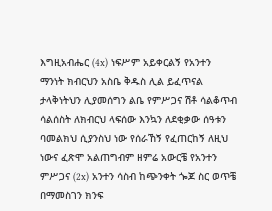እግዚአብሔር (4x) ነፍሥም አይቀርልኝ የአንተን ማንነት ክብርህን አስቤ ቅዱስ ሊል ይፈጥናል ታላቅነትህን ሊያመሰግን ልቤ የምሥጋና ሽቶ ሳልቆጥብ ሳልሰስት ለክብርህ ላፍሰው እንኳን ለደቂቃው ሰዓቱን ባመልክህ ሲያንስህ ነው የሰራኸኝ የፈጠርከኝ ለዚህ ነውና ፈጽሞ አልጠግብም ዘምሬ አውርቼ የአንተን ምሥጋና (2x) አንተን ሳስብ ከጭንቀት ጐጆ ስር ወጥቼ በማመስገን ክንፍ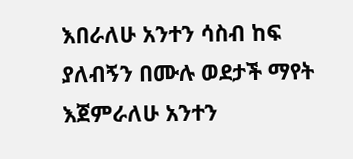እበራለሁ አንተን ሳስብ ከፍ ያለብኝን በሙሉ ወደታች ማየት እጀምራለሁ አንተን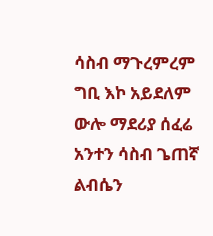ሳስብ ማጉረምረም ግቢ እኮ አይደለም ውሎ ማደሪያ ሰፈሬ አንተን ሳስብ ጌጠኛ ልብሴን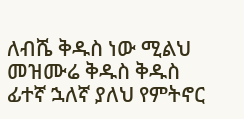ለብሼ ቅዱስ ነው ሚልህ መዝሙሬ ቅዱስ ቅዱስ ፊተኛ ኋለኛ ያለህ የምትኖር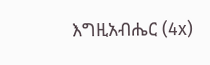እግዚአብሔር (4x)